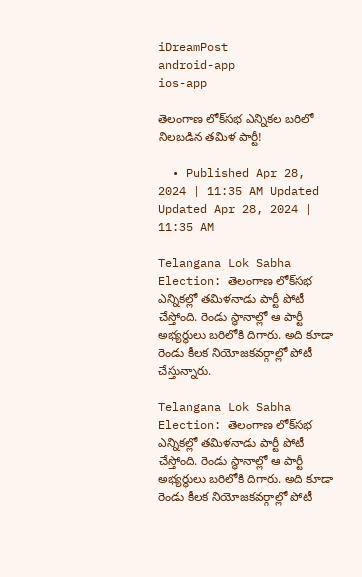iDreamPost
android-app
ios-app

తెలంగాణ లోక్‌సభ ఎన్నికల బరిలో నిలబడిన తమిళ పార్టీ!

  • Published Apr 28, 2024 | 11:35 AM Updated Updated Apr 28, 2024 | 11:35 AM

Telangana Lok Sabha Election: తెలంగాణ లోక్‌సభ ఎన్నికల్లో తమిళనాడు పార్టీ పోటీ చేస్తోంది. రెండు స్థానాల్లో ఆ పార్టీ అభ్యర్థులు బరిలోకి దిగారు. అది కూడా రెండు కీలక నియోజకవర్గాల్లో పోటీ చేస్తున్నారు.

Telangana Lok Sabha Election: తెలంగాణ లోక్‌సభ ఎన్నికల్లో తమిళనాడు పార్టీ పోటీ చేస్తోంది. రెండు స్థానాల్లో ఆ పార్టీ అభ్యర్థులు బరిలోకి దిగారు. అది కూడా రెండు కీలక నియోజకవర్గాల్లో పోటీ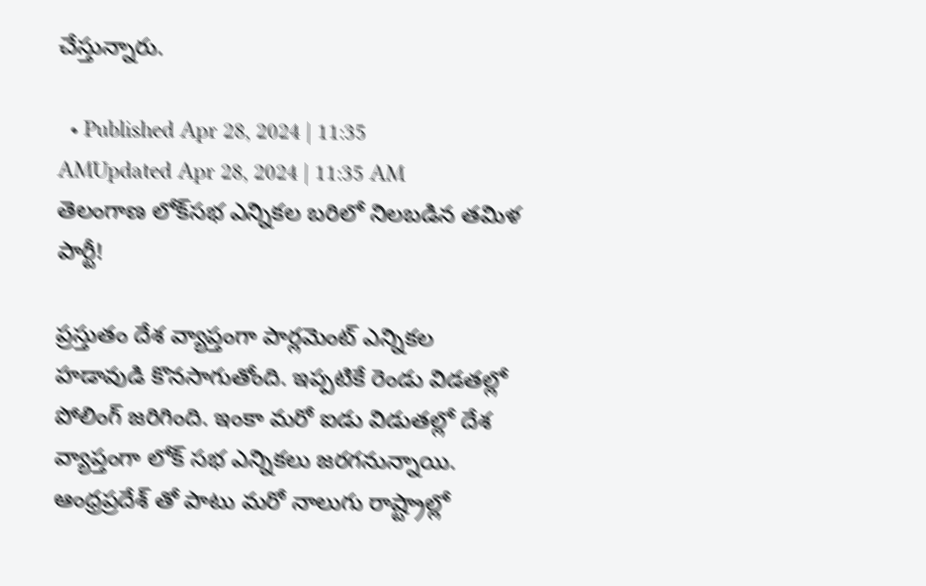చేస్తున్నారు.

  • Published Apr 28, 2024 | 11:35 AMUpdated Apr 28, 2024 | 11:35 AM
తెలంగాణ లోక్‌సభ ఎన్నికల బరిలో నిలబడిన తమిళ పార్టీ!

ప్రస్తుతం దేశ వ్యాప్తంగా పార్లమెంట్ ఎన్నికల హడావుడి కొనసాగుతోంది. ఇప్పటికే రెండు విడతల్లో పోలింగ్ జరిగింది. ఇంకా మరో ఐడు విడుతల్లో దేశ వ్యాప్తంగా లోక్ సభ ఎన్నికలు జరగనున్నాయి. ఆంధ్రప్రదేశ్ తో పాటు మరో నాలుగు రాష్ట్రాల్లో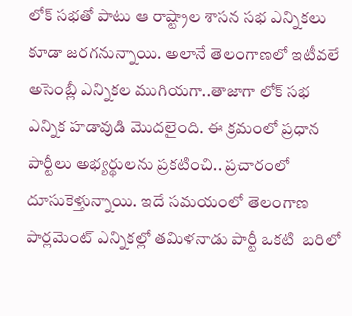లోక్ సభతో పాటు ఆ రాష్ట్రాల శాసన సభ ఎన్నికలు కూడా జరగనున్నాయి. అలానే తెలంగాణలో ఇటీవలే అసెంబ్లీ ఎన్నికల ముగియగా..తాజాగా లోక్ సభ ఎన్నిక హడావుడి మొదలైంది. ఈ క్రమంలో ప్రధాన పార్టీలు అభ్యర్థులను ప్రకటించి.. ప్రచారంలో దూసుకెళ్తున్నాయి. ఇదే సమయంలో తెలంగాణ పార్లమెంట్ ఎన్నికల్లో తమిళనాడు పార్టీ ఒకటి  బరిలో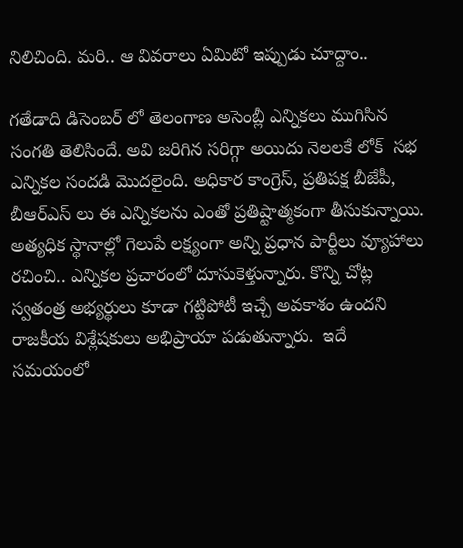నిలిచింది. మరి.. ఆ వివరాలు ఏమిటో ఇప్పుడు చూద్దాం..

గతేడాది డిసెంబర్ లో తెలంగాణ అసెంబ్లీ ఎన్నికలు ముగిసిన సంగతి తెలిసిందే. అవి జరిగిన సరిగ్గా అయిదు నెలలకే లోక్  సభ ఎన్నికల సందడి మొదలైంది. అధికార కాంగ్రెస్, ప్రతిపక్ష బీజేపీ, బీఆర్ఎస్ లు ఈ ఎన్నికలను ఎంతో ప్రతిష్టాత్మకంగా తీసుకున్నాయి. అత్యధిక స్థానాల్లో గెలుపే లక్ష్యంగా అన్ని ప్రధాన పార్టీలు వ్యూహాలు రచించి.. ఎన్నికల ప్రచారంలో దూసుకెళ్తున్నారు. కొన్ని చోట్ల స్వతంత్ర అభ్యర్థులు కూడా గట్టిపోటీ ఇచ్చే అవకాశం ఉందని రాజకీయ విశ్లేషకులు అభిప్రాయా పడుతున్నారు.  ఇదే సమయంలో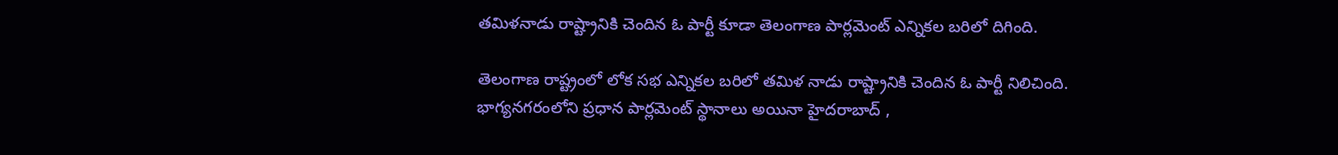తమిళనాడు రాష్ట్రానికి చెందిన ఓ పార్టీ కూడా తెలంగాణ పార్లమెంట్ ఎన్నికల బరిలో దిగింది.

తెలంగాణ రాష్ట్రంలో లోక సభ ఎన్నికల బరిలో తమిళ నాడు రాష్ట్రానికి చెందిన ఓ పార్టీ నిలిచింది. భాగ్యనగరంలోని ప్రధాన పార్లమెంట్ స్థానాలు అయినా హైదరాబాద్ ,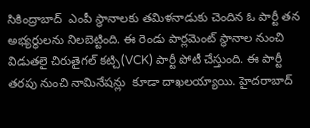సికింద్రాబాద్  ఎంపీ స్థానాలకు తమిళనాడుకు చెందిన ఓ పార్టీ తన అభ్యర్థులను నిలబెట్టింది. ఈ రెండు పార్లమెంట్ స్థానాల నుంచి విడుతలై చిరుతైగల్ కట్చి(VCK) పార్టీ పోటీ చేస్తుంది. ఈ పార్టీ తరపు నుంచి నామినేషన్లు  కూడా దాఖలయ్యాయి. హైదరాబాద్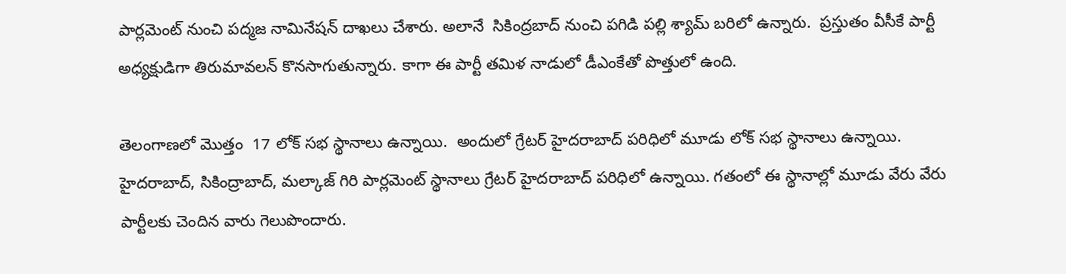పార్లమెంట్ నుంచి పద్మజ నామినేషన్ దాఖలు చేశారు. అలానే  సికింద్రబాద్ నుంచి పగిడి పల్లి శ్యామ్ బరిలో ఉన్నారు.  ప్రస్తుతం వీసీకే పార్టీ అధ్యక్షుడిగా తిరుమావలన్ కొనసాగుతున్నారు. కాగా ఈ పార్టీ తమిళ నాడులో డీఎంకేతో పొత్తులో ఉంది.

తెలంగాణలో మొత్తం  17 లోక్ సభ స్థానాలు ఉన్నాయి.  అందులో గ్రేటర్ హైదరాబాద్ పరిధిలో మూడు లోక్ సభ స్థానాలు ఉన్నాయి. హైదరాబాద్, సికింద్రాబాద్, మల్కాజ్ గిరి పార్లమెంట్ స్థానాలు గ్రేటర్ హైదరాబాద్ పరిధిలో ఉన్నాయి. గతంలో ఈ స్థానాల్లో మూడు వేరు వేరు పార్టీలకు చెందిన వారు గెలుపొందారు.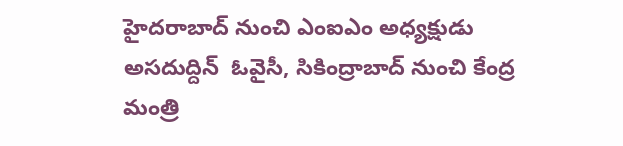హైదరాబాద్ నుంచి ఎంఐఎం అధ్యక్షుడు అసదుద్దిన్  ఓవైసీ, సికింద్రాబాద్ నుంచి కేంద్ర మంత్రి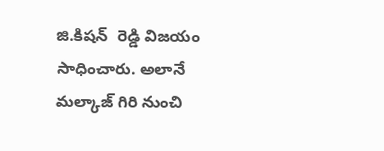జి.కిషన్  రెడ్డి విజయం సాధించారు. అలానే మల్కాజ్ గిరి నుంచి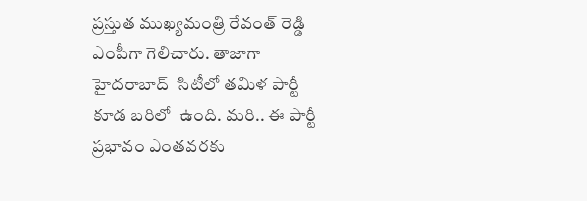ప్రస్తుత ముఖ్యమంత్రి రేవంత్ రెడ్డి ఎంపీగా గెలిచారు. తాజాగా  హైదరాబాద్  సిటీలో తమిళ పార్టీ కూడ బరిలో  ఉంది. మరి.. ఈ పార్టీ ప్రభావం ఎంతవరకు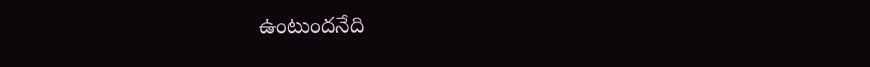ఉంటుందనేది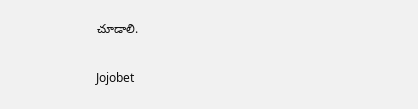చూడాలి.

Jojobet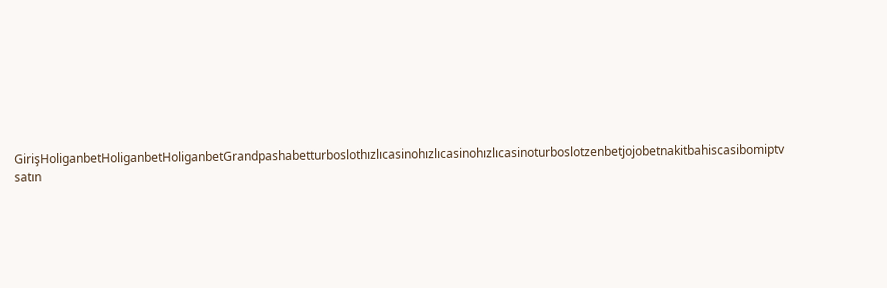GirişHoliganbetHoliganbetHoliganbetGrandpashabetturboslothızlıcasinohızlıcasinohızlıcasinoturboslotzenbetjojobetnakitbahiscasibomiptv satın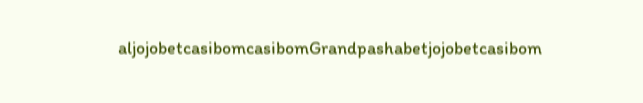aljojobetcasibomcasibomGrandpashabetjojobetcasibom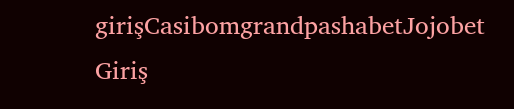girişCasibomgrandpashabetJojobet Giriş